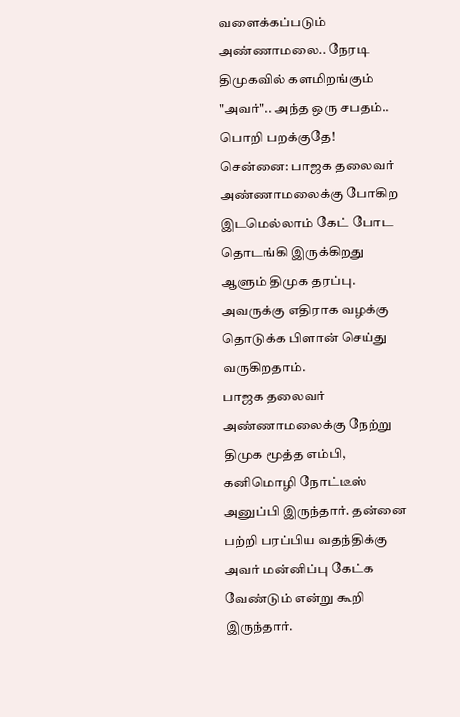வளைக்கப்படும் அண்ணாமலை.. நேரடி திமுகவில் களமிறங்கும் "அவர்".. அந்த ஒரு சபதம்.. பொறி பறக்குதே!
சென்னை: பாஜக தலைவர் அண்ணாமலைக்கு போகிற இடமெல்லாம் கேட் போட தொடங்கி இருக்கிறது ஆளும் திமுக தரப்பு. அவருக்கு எதிராக வழக்கு தொடுக்க பிளான் செய்து வருகிறதாம்.
பாஜக தலைவர் அண்ணாமலைக்கு நேற்று திமுக மூத்த எம்பி, கனிமொழி நோட்டீஸ் அனுப்பி இருந்தார். தன்னை பற்றி பரப்பிய வதந்திக்கு அவர் மன்னிப்பு கேட்க வேண்டும் என்று கூறி இருந்தார்.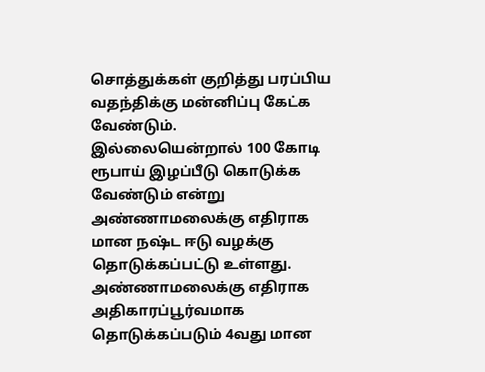சொத்துக்கள் குறித்து பரப்பிய வதந்திக்கு மன்னிப்பு கேட்க வேண்டும். இல்லையென்றால் 100 கோடி ரூபாய் இழப்பீடு கொடுக்க வேண்டும் என்று அண்ணாமலைக்கு எதிராக மான நஷ்ட ஈடு வழக்கு தொடுக்கப்பட்டு உள்ளது.
அண்ணாமலைக்கு எதிராக அதிகாரப்பூர்வமாக தொடுக்கப்படும் 4வது மான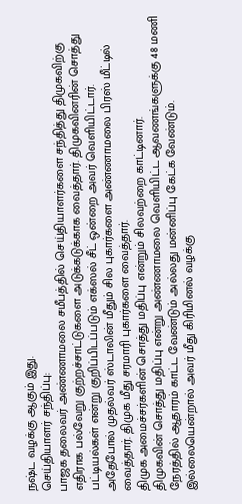நஷ்ட வழக்கு ஆகும் இது.
செய்தியாளர் சந்திப்பு:
பாஜக தலைவர் அண்ணாமலை சமீபத்தில் செய்தியாளர்களை சந்தித்து திமுகவிற்கு எதிராக பல்வேறு குற்றச்சாட்டுகளை அடுக்கடுக்காக வைத்தார். திமுகவினரின் சொத்து பட்டியல்கள் என்று குறிப்பிடப்படும் எக்ஸல் சீட் ஒன்றை அவர் வெளியிட்டார்.
அதேபோல் முதல்வர் ஸ்டாலின் மீதும் சில புகார்களை அண்ணாமலை பிரஸ் மீட்டில் வைத்தார். திமுக மீது சரமாரி புகார்களை வைத்தார்.
திமுக அமைச்சர்களின் சொத்து மதிப்பு என்றும் சிலவற்றை காட்டினார்.
திமுகவின் சொத்து மதிப்பு என்று அண்ணாமலை வெளியிட்ட ஆவணங்களுக்கு 48 மணி நேரத்தில் ஆதாரம் காட்ட வேண்டும் அல்லது மன்னிப்பு கேட்க வேண்டும். இல்லையென்றால் அவர் மீது கிரிமினல் வழக்கு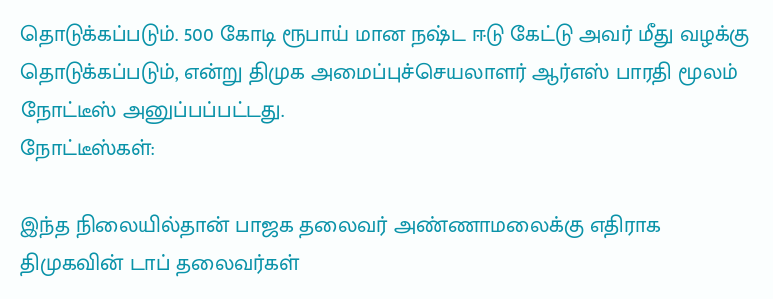தொடுக்கப்படும். 500 கோடி ரூபாய் மான நஷ்ட ஈடு கேட்டு அவர் மீது வழக்கு தொடுக்கப்படும், என்று திமுக அமைப்புச்செயலாளர் ஆர்எஸ் பாரதி மூலம் நோட்டீஸ் அனுப்பப்பட்டது.
நோட்டீஸ்கள்:

இந்த நிலையில்தான் பாஜக தலைவர் அண்ணாமலைக்கு எதிராக திமுகவின் டாப் தலைவர்கள்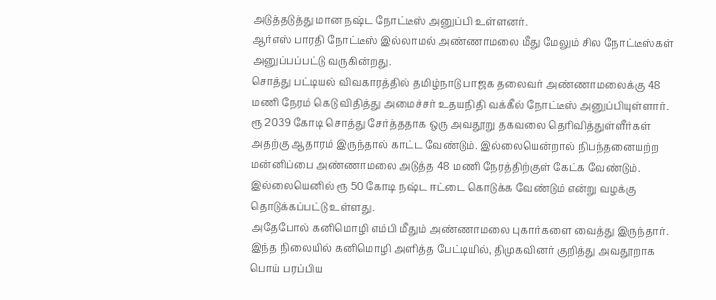அடுத்தடுத்து மான நஷ்ட நோட்டீஸ் அனுப்பி உள்ளனர்.
ஆர்எஸ் பாரதி நோட்டீஸ் இல்லாமல் அண்ணாமலை மீது மேலும் சில நோட்டீஸ்கள் அனுப்பப்பட்டு வருகின்றது.
சொத்து பட்டியல் விவகாரத்தில் தமிழ்நாடு பாஜக தலைவர் அண்ணாமலைக்கு 48 மணி நேரம் கெடு விதித்து அமைச்சர் உதயநிதி வக்கீல் நோட்டீஸ் அனுப்பியுள்ளார். ரூ 2039 கோடி சொத்து சேர்த்ததாக ஒரு அவதூறு தகவலை தெரிவித்துள்ளீர்கள்
அதற்கு ஆதாரம் இருந்தால் காட்ட வேண்டும். இல்லையென்றால் நிபந்தனையற்ற மன்னிப்பை அண்ணாமலை அடுத்த 48 மணி நேரத்திற்குள் கேட்க வேண்டும். இல்லையெனில் ரூ 50 கோடி நஷ்ட ஈட்டை கொடுக்க வேண்டும் என்று வழக்கு தொடுக்கப்பட்டு உள்ளது.
அதேபோல் கனிமொழி எம்பி மீதும் அண்ணாமலை புகார்களை வைத்து இருந்தார். இந்த நிலையில் கனிமொழி அளித்த பேட்டியில், திமுகவினர் குறித்து அவதூறாக பொய் பரப்பிய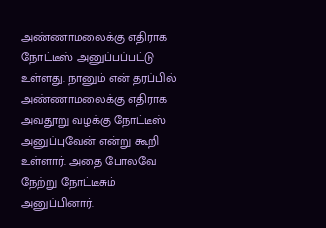அண்ணாமலைக்கு எதிராக நோட்டீஸ் அனுப்பப்பட்டு உள்ளது. நானும் என் தரப்பில் அண்ணாமலைக்கு எதிராக அவதூறு வழக்கு நோட்டீஸ் அனுப்புவேன் என்று கூறி உள்ளார். அதை போலவே நேற்று நோட்டீசும் அனுப்பினார்.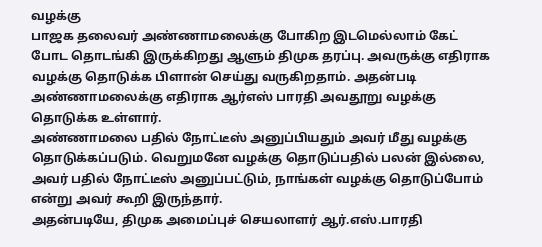வழக்கு
பாஜக தலைவர் அண்ணாமலைக்கு போகிற இடமெல்லாம் கேட் போட தொடங்கி இருக்கிறது ஆளும் திமுக தரப்பு. அவருக்கு எதிராக வழக்கு தொடுக்க பிளான் செய்து வருகிறதாம். அதன்படி அண்ணாமலைக்கு எதிராக ஆர்எஸ் பாரதி அவதூறு வழக்கு தொடுக்க உள்ளார்.
அண்ணாமலை பதில் நோட்டீஸ் அனுப்பியதும் அவர் மீது வழக்கு தொடுக்கப்படும். வெறுமனே வழக்கு தொடுப்பதில் பலன் இல்லை, அவர் பதில் நோட்டீஸ் அனுப்பட்டும், நாங்கள் வழக்கு தொடுப்போம் என்று அவர் கூறி இருந்தார்.
அதன்படியே, திமுக அமைப்புச் செயலாளர் ஆர்.எஸ்.பாரதி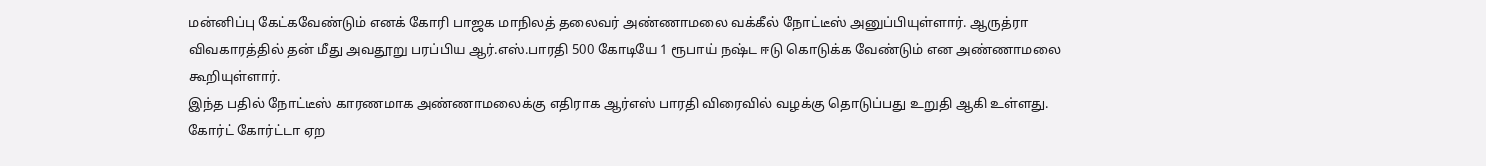மன்னிப்பு கேட்கவேண்டும் எனக் கோரி பாஜக மாநிலத் தலைவர் அண்ணாமலை வக்கீல் நோட்டீஸ் அனுப்பியுள்ளார். ஆருத்ரா விவகாரத்தில் தன் மீது அவதூறு பரப்பிய ஆர்.எஸ்.பாரதி 500 கோடியே 1 ரூபாய் நஷ்ட ஈடு கொடுக்க வேண்டும் என அண்ணாமலை கூறியுள்ளார்.
இந்த பதில் நோட்டீஸ் காரணமாக அண்ணாமலைக்கு எதிராக ஆர்எஸ் பாரதி விரைவில் வழக்கு தொடுப்பது உறுதி ஆகி உள்ளது.
கோர்ட் கோர்ட்டா ஏற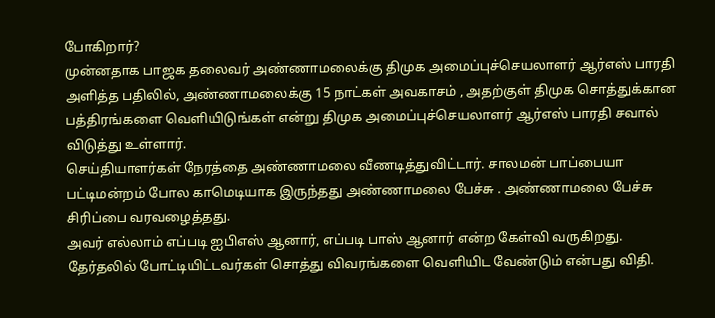போகிறார்?
முன்னதாக பாஜக தலைவர் அண்ணாமலைக்கு திமுக அமைப்புச்செயலாளர் ஆர்எஸ் பாரதி அளித்த பதிலில், அண்ணாமலைக்கு 15 நாட்கள் அவகாசம் , அதற்குள் திமுக சொத்துக்கான பத்திரங்களை வெளியிடுங்கள் என்று திமுக அமைப்புச்செயலாளர் ஆர்எஸ் பாரதி சவால் விடுத்து உள்ளார்.
செய்தியாளர்கள் நேரத்தை அண்ணாமலை வீணடித்துவிட்டார். சாலமன் பாப்பையா பட்டிமன்றம் போல காமெடியாக இருந்தது அண்ணாமலை பேச்சு . அண்ணாமலை பேச்சு சிரிப்பை வரவழைத்தது.
அவர் எல்லாம் எப்படி ஐபிஎஸ் ஆனார், எப்படி பாஸ் ஆனார் என்ற கேள்வி வருகிறது. தேர்தலில் போட்டியிட்டவர்கள் சொத்து விவரங்களை வெளியிட வேண்டும் என்பது விதி.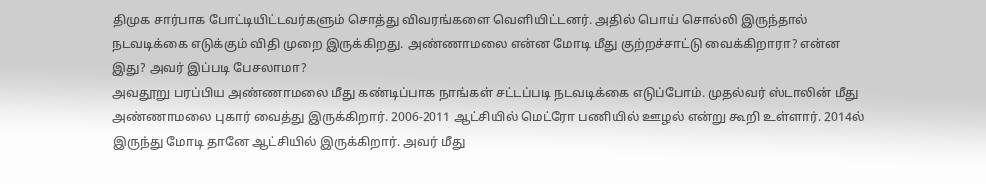திமுக சார்பாக போட்டியிட்டவர்களும் சொத்து விவரங்களை வெளியிட்டனர். அதில் பொய் சொல்லி இருந்தால் நடவடிக்கை எடுக்கும் விதி முறை இருக்கிறது. அண்ணாமலை என்ன மோடி மீது குற்றச்சாட்டு வைக்கிறாரா? என்ன இது? அவர் இப்படி பேசலாமா?
அவதூறு பரப்பிய அண்ணாமலை மீது கண்டிப்பாக நாங்கள் சட்டப்படி நடவடிக்கை எடுப்போம். முதல்வர் ஸ்டாலின் மீது அண்ணாமலை புகார் வைத்து இருக்கிறார். 2006-2011 ஆட்சியில் மெட்ரோ பணியில் ஊழல் என்று கூறி உள்ளார். 2014ல் இருந்து மோடி தானே ஆட்சியில் இருக்கிறார். அவர் மீது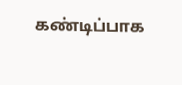கண்டிப்பாக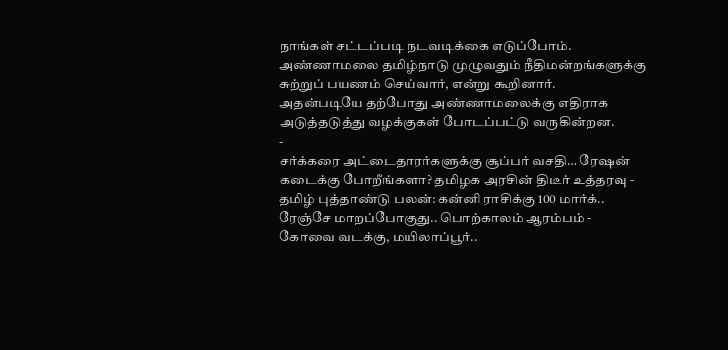நாங்கள் சட்டப்படி நடவடிக்கை எடுப்போம். அண்ணாமலை தமிழ்நாடு முழுவதும் நீதிமன்றங்களுக்கு சுற்றுப் பயணம் செய்வார், என்று கூறினார்.
அதன்படியே தற்போது அண்ணாமலைக்கு எதிராக அடுத்தடுத்து வழக்குகள் போடப்பட்டு வருகின்றன.
-
சர்க்கரை அட்டைதாரர்களுக்கு சூப்பர் வசதி… ரேஷன் கடைக்கு போறீங்களா? தமிழக அரசின் திடீர் உத்தரவு -
தமிழ் புத்தாண்டு பலன்: கன்னி ராசிக்கு 100 மார்க்.. ரேஞ்சே மாறப்போகுது.. பொற்காலம் ஆரம்பம் -
கோவை வடக்கு, மயிலாப்பூர்..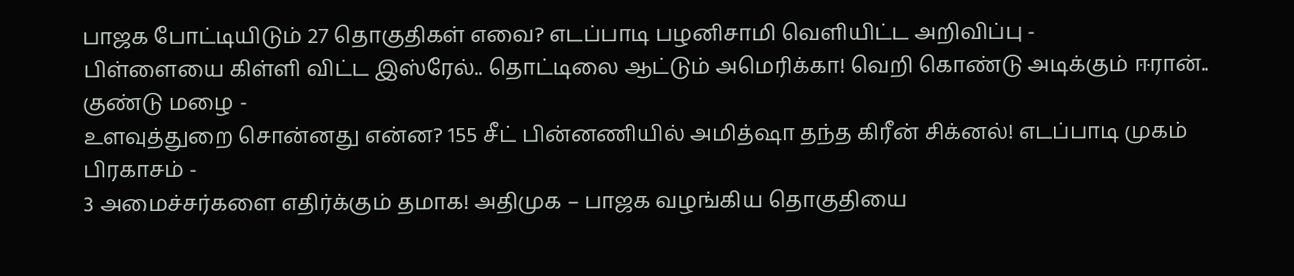பாஜக போட்டியிடும் 27 தொகுதிகள் எவை? எடப்பாடி பழனிசாமி வெளியிட்ட அறிவிப்பு -
பிள்ளையை கிள்ளி விட்ட இஸ்ரேல்.. தொட்டிலை ஆட்டும் அமெரிக்கா! வெறி கொண்டு அடிக்கும் ஈரான்.. குண்டு மழை -
உளவுத்துறை சொன்னது என்ன? 155 சீட் பின்னணியில் அமித்ஷா தந்த கிரீன் சிக்னல்! எடப்பாடி முகம் பிரகாசம் -
3 அமைச்சர்களை எதிர்க்கும் தமாக! அதிமுக – பாஜக வழங்கிய தொகுதியை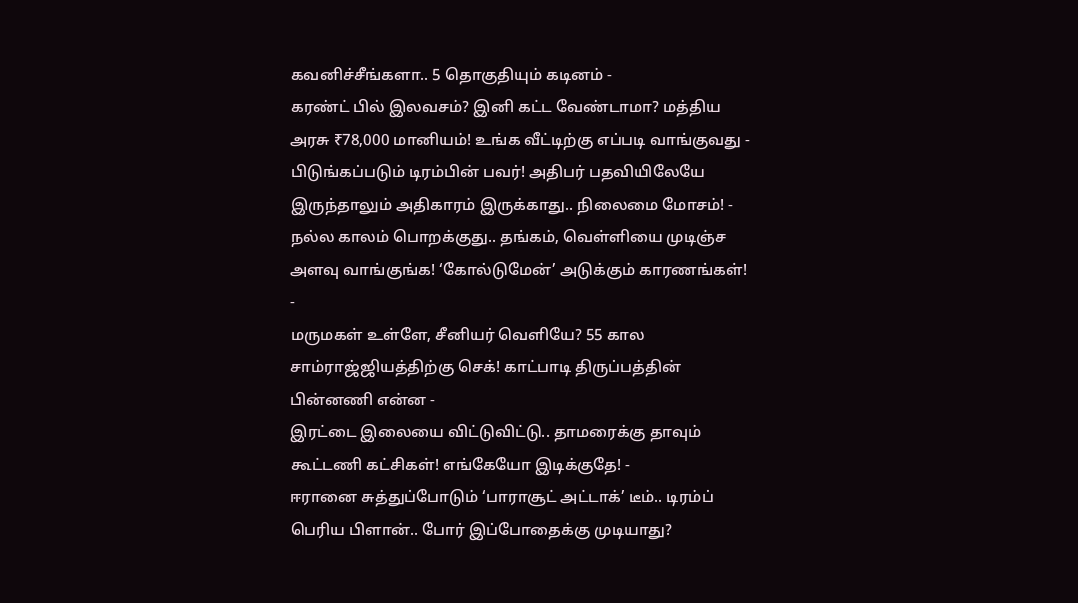கவனிச்சீங்களா.. 5 தொகுதியும் கடினம் -
கரண்ட் பில் இலவசம்? இனி கட்ட வேண்டாமா? மத்திய அரசு ₹78,000 மானியம்! உங்க வீட்டிற்கு எப்படி வாங்குவது -
பிடுங்கப்படும் டிரம்பின் பவர்! அதிபர் பதவியிலேயே இருந்தாலும் அதிகாரம் இருக்காது.. நிலைமை மோசம்! -
நல்ல காலம் பொறக்குது.. தங்கம், வெள்ளியை முடிஞ்ச அளவு வாங்குங்க! ‘கோல்டுமேன்’ அடுக்கும் காரணங்கள்! -
மருமகள் உள்ளே, சீனியர் வெளியே? 55 கால சாம்ராஜ்ஜியத்திற்கு செக்! காட்பாடி திருப்பத்தின் பின்னணி என்ன -
இரட்டை இலையை விட்டுவிட்டு.. தாமரைக்கு தாவும் கூட்டணி கட்சிகள்! எங்கேயோ இடிக்குதே! -
ஈரானை சுத்துப்போடும் ‘பாராசூட் அட்டாக்’ டீம்.. டிரம்ப் பெரிய பிளான்.. போர் இப்போதைக்கு முடியாது?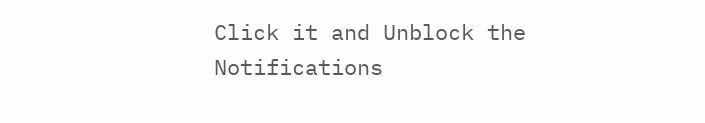Click it and Unblock the Notifications